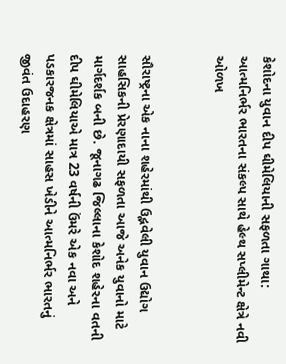કેશોદના યુવાન દીપ ઘીમેલિયાની સફળતા ગાથા: આત્મનિર્ભર ભારતના સંકલ્પ સાથે હેલ્થ સપ્લીમેન્ટ ક્ષેત્રે નવી ઓળખ


સૌરાષ્ટ્રના એક નાના શહેરમાંથી ઉદ્ભવેલી યુવાન ઉદ્યોગ સાહસિકની પ્રેરણાદાયી સફળતા આજે અનેક યુવાનો માટે માર્ગદર્શક બની છે. જૂનાગઢ જિલ્લાના કેશોદ શહેરના વતની દીપ ઘીમેલિયાએ માત્ર 23 વર્ષની ઉંમરે એક નવા અને પડકારજનક ક્ષેત્રમાં સાહસ ખેડીને આત્મનિર્ભર ભારતનું જીવંત ઉદાહરણ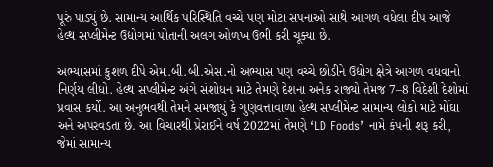પૂરું પાડ્યું છે. સામાન્ય આર્થિક પરિસ્થિતિ વચ્ચે પણ મોટા સપનાઓ સાથે આગળ વધેલા દીપ આજે હેલ્થ સપ્લીમેન્ટ ઉદ્યોગમાં પોતાની અલગ ઓળખ ઉભી કરી ચૂક્યા છે.

અભ્યાસમાં કુશળ દીપે એમ.બી.બી.એસ.નો અભ્યાસ પણ વચ્ચે છોડીને ઉદ્યોગ ક્ષેત્રે આગળ વધવાનો નિર્ણય લીધો. હેલ્થ સપ્લીમેન્ટ અંગે સંશોધન માટે તેમણે દેશના અનેક રાજ્યો તેમજ 7–8 વિદેશી દેશોમાં પ્રવાસ કર્યો. આ અનુભવથી તેમને સમજાયું કે ગુણવત્તાવાળા હેલ્થ સપ્લીમેન્ટ સામાન્ય લોકો માટે મોંઘા અને અપરવડતા છે. આ વિચારથી પ્રેરાઈને વર્ષ 2022માં તેમણે ‘LD Foods’ નામે કંપની શરૂ કરી, જેમાં સામાન્ય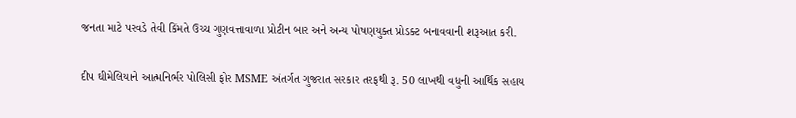જનતા માટે પરવડે તેવી કિંમતે ઉચ્ચ ગુણવત્તાવાળા પ્રોટીન બાર અને અન્ય પોષણયુક્ત પ્રોડક્ટ બનાવવાની શરૂઆત કરી.

દીપ ઘીમેલિયાને આત્મનિર્ભર પોલિસી ફોર MSME અંતર્ગત ગુજરાત સરકાર તરફથી રૂ. 50 લાખથી વધુની આર્થિક સહાય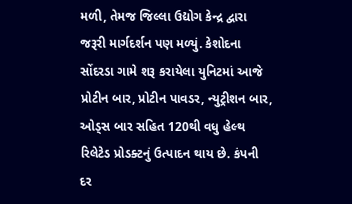મળી, તેમજ જિલ્લા ઉદ્યોગ કેન્દ્ર દ્વારા જરૂરી માર્ગદર્શન પણ મળ્યું. કેશોદના સોંદરડા ગામે શરૂ કરાયેલા યુનિટમાં આજે પ્રોટીન બાર, પ્રોટીન પાવડર, ન્યુટ્રીશન બાર, ઓડ્સ બાર સહિત 120થી વધુ હેલ્થ રિલેટેડ પ્રોડક્ટનું ઉત્પાદન થાય છે. કંપની દર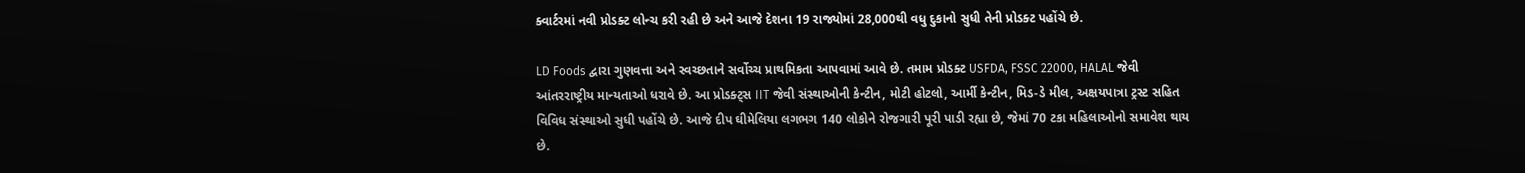ક્વાર્ટરમાં નવી પ્રોડક્ટ લોન્ચ કરી રહી છે અને આજે દેશના 19 રાજ્યોમાં 28,000થી વધુ દુકાનો સુધી તેની પ્રોડક્ટ પહોંચે છે.

LD Foods દ્વારા ગુણવત્તા અને સ્વચ્છતાને સર્વોચ્ચ પ્રાથમિકતા આપવામાં આવે છે. તમામ પ્રોડક્ટ USFDA, FSSC 22000, HALAL જેવી આંતરરાષ્ટ્રીય માન્યતાઓ ધરાવે છે. આ પ્રોડક્ટ્સ IIT જેવી સંસ્થાઓની કેન્ટીન, મોટી હોટલો, આર્મી કેન્ટીન, મિડ-ડે મીલ, અક્ષયપાત્રા ટ્રસ્ટ સહિત વિવિધ સંસ્થાઓ સુધી પહોંચે છે. આજે દીપ ઘીમેલિયા લગભગ 140 લોકોને રોજગારી પૂરી પાડી રહ્યા છે, જેમાં 70 ટકા મહિલાઓનો સમાવેશ થાય છે.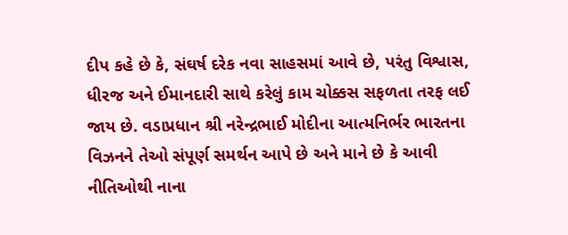દીપ કહે છે કે, સંઘર્ષ દરેક નવા સાહસમાં આવે છે, પરંતુ વિશ્વાસ, ધીરજ અને ઈમાનદારી સાથે કરેલું કામ ચોક્કસ સફળતા તરફ લઈ જાય છે. વડાપ્રધાન શ્રી નરેન્દ્રભાઈ મોદીના આત્મનિર્ભર ભારતના વિઝનને તેઓ સંપૂર્ણ સમર્થન આપે છે અને માને છે કે આવી નીતિઓથી નાના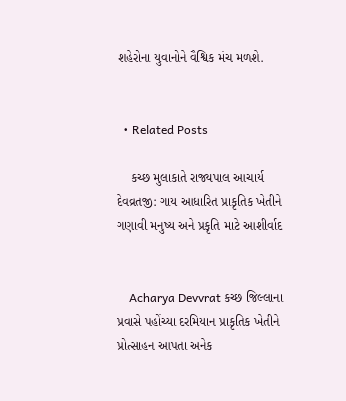શહેરોના યુવાનોને વૈશ્વિક મંચ મળશે.


  • Related Posts

    કચ્છ મુલાકાતે રાજ્યપાલ આચાર્ય દેવવ્રતજી: ગાય આધારિત પ્રાકૃતિક ખેતીને ગણાવી મનુષ્ય અને પ્રકૃતિ માટે આશીર્વાદ


    Acharya Devvrat કચ્છ જિલ્લાના પ્રવાસે પહોંચ્યા દરમિયાન પ્રાકૃતિક ખેતીને પ્રોત્સાહન આપતા અનેક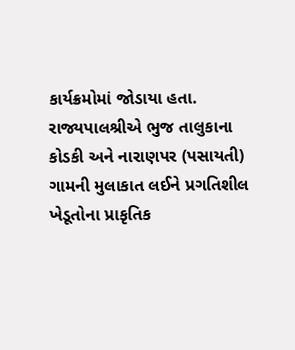કાર્યક્રમોમાં જોડાયા હતા. રાજ્યપાલશ્રીએ ભુજ તાલુકાના કોડકી અને નારાણપર (પસાયતી) ગામની મુલાકાત લઈને પ્રગતિશીલ ખેડૂતોના પ્રાકૃતિક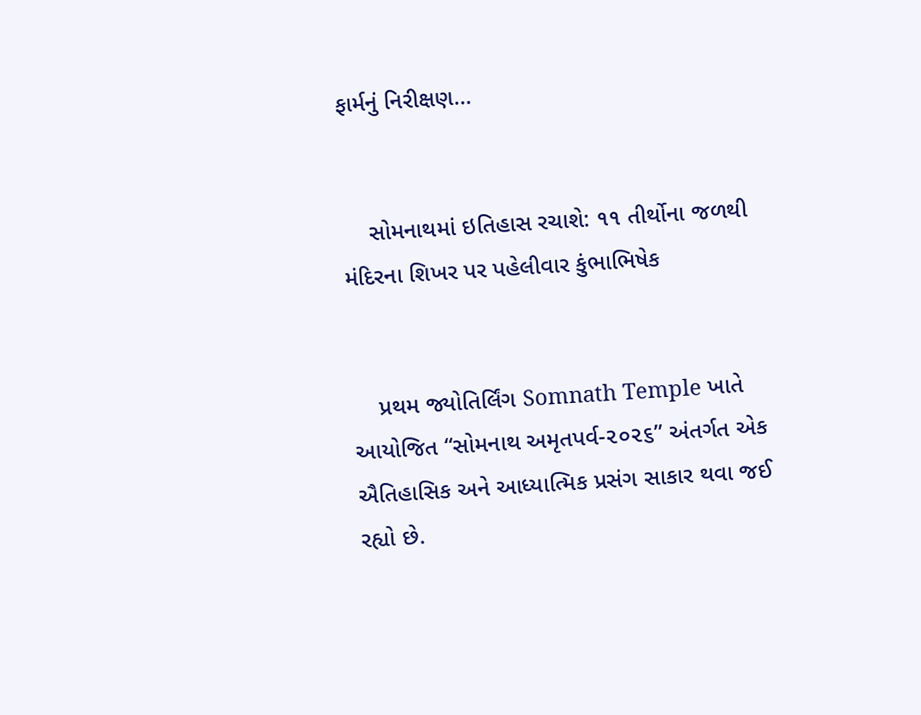ફાર્મનું નિરીક્ષણ…


    સોમનાથમાં ઇતિહાસ રચાશે: ૧૧ તીર્થોના જળથી મંદિરના શિખર પર પહેલીવાર કુંભાભિષેક


    પ્રથમ જ્યોતિર્લિંગ Somnath Temple ખાતે આયોજિત “સોમનાથ અમૃતપર્વ-૨૦૨૬” અંતર્ગત એક ઐતિહાસિક અને આધ્યાત્મિક પ્રસંગ સાકાર થવા જઈ રહ્યો છે.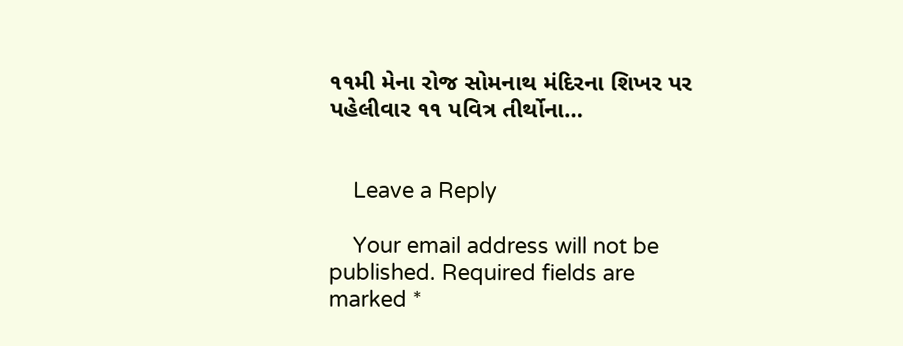૧૧મી મેના રોજ સોમનાથ મંદિરના શિખર પર પહેલીવાર ૧૧ પવિત્ર તીર્થોના…


    Leave a Reply

    Your email address will not be published. Required fields are marked *